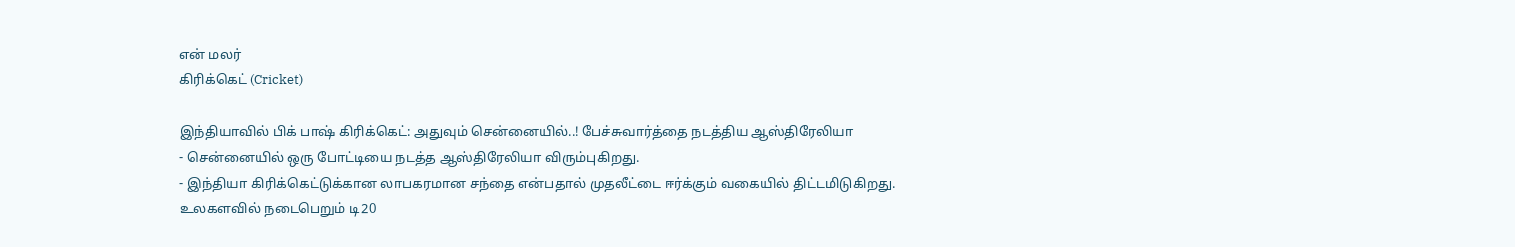என் மலர்
கிரிக்கெட் (Cricket)

இந்தியாவில் பிக் பாஷ் கிரிக்கெட்: அதுவும் சென்னையில்..! பேச்சுவார்த்தை நடத்திய ஆஸ்திரேலியா
- சென்னையில் ஒரு போட்டியை நடத்த ஆஸ்திரேலியா விரும்புகிறது.
- இந்தியா கிரிக்கெட்டுக்கான லாபகரமான சந்தை என்பதால் முதலீட்டை ஈர்க்கும் வகையில் திட்டமிடுகிறது.
உலகளவில் நடைபெறும் டி20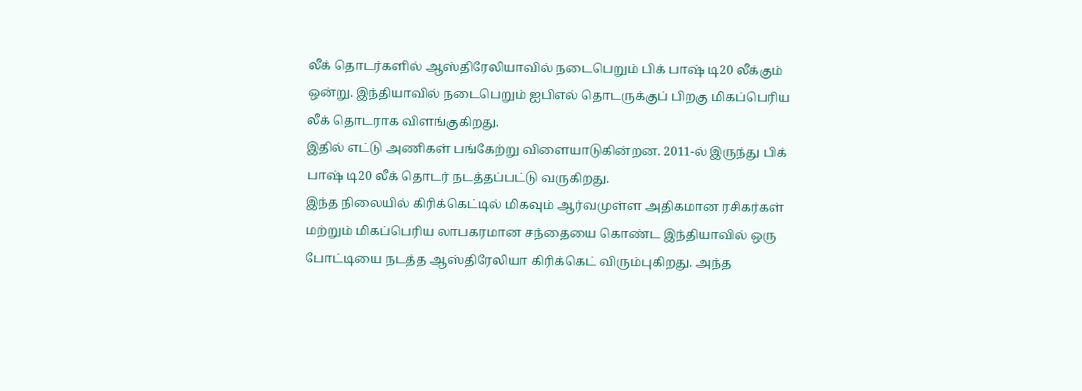லீக் தொடர்களில் ஆஸ்திரேலியாவில் நடைபெறும் பிக் பாஷ் டி20 லீக்கும் ஒன்று. இந்தியாவில் நடைபெறும் ஐபிஎல் தொடருக்குப் பிறகு மிகப்பெரிய லீக் தொடராக விளங்குகிறது.
இதில் எட்டு அணிகள் பங்கேற்று விளையாடுகின்றன. 2011-ல் இருந்து பிக் பாஷ் டி20 லீக் தொடர் நடத்தப்பட்டு வருகிறது.
இந்த நிலையில் கிரிக்கெட்டில் மிகவும் ஆர்வமுள்ள அதிகமான ரசிகர்கள் மற்றும் மிகப்பெரிய லாபகரமான சந்தையை கொண்ட இந்தியாவில் ஒரு போட்டியை நடத்த ஆஸ்திரேலியா கிரிக்கெட் விரும்புகிறது. அந்த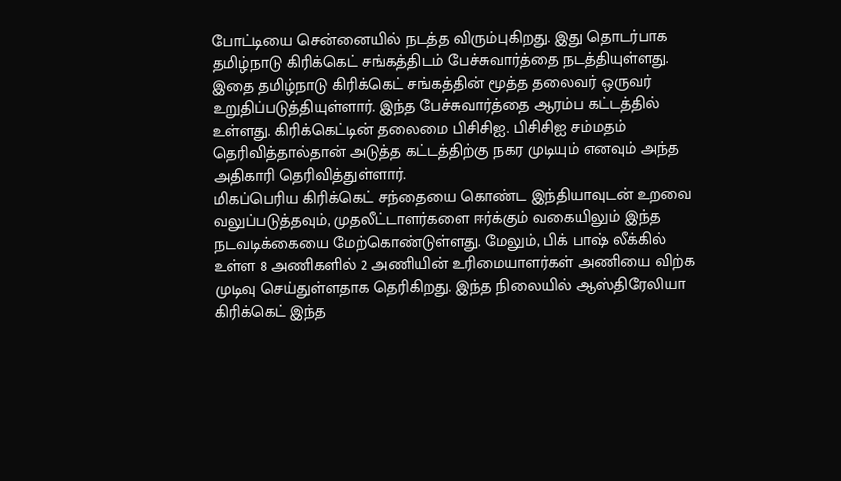போட்டியை சென்னையில் நடத்த விரும்புகிறது. இது தொடர்பாக தமிழ்நாடு கிரிக்கெட் சங்கத்திடம் பேச்சுவார்த்தை நடத்தியுள்ளது.
இதை தமிழ்நாடு கிரிக்கெட் சங்கத்தின் மூத்த தலைவர் ஒருவர் உறுதிப்படுத்தியுள்ளார். இந்த பேச்சுவார்த்தை ஆரம்ப கட்டத்தில் உள்ளது. கிரிக்கெட்டின் தலைமை பிசிசிஐ. பிசிசிஐ சம்மதம் தெரிவித்தால்தான் அடுத்த கட்டத்திற்கு நகர முடியும் எனவும் அந்த அதிகாரி தெரிவித்துள்ளார்.
மிகப்பெரிய கிரிக்கெட் சந்தையை கொண்ட இந்தியாவுடன் உறவை வலுப்படுத்தவும், முதலீட்டாளர்களை ஈர்க்கும் வகையிலும் இந்த நடவடிக்கையை மேற்கொண்டுள்ளது. மேலும், பிக் பாஷ் லீக்கில் உள்ள 8 அணிகளில் 2 அணியின் உரிமையாளர்கள் அணியை விற்க முடிவு செய்துள்ளதாக தெரிகிறது. இந்த நிலையில் ஆஸ்திரேலியா கிரிக்கெட் இந்த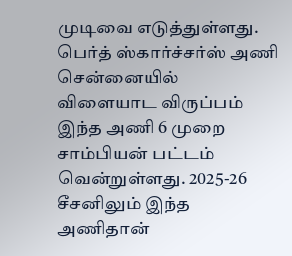முடிவை எடுத்துள்ளது.
பெர்த் ஸ்கார்ச்சர்ஸ் அணி சென்னையில் விளையாட விருப்பம் இந்த அணி 6 முறை சாம்பியன் பட்டம் வென்றுள்ளது. 2025-26 சீசனிலும் இந்த அணிதான்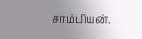சாம்பியன்.